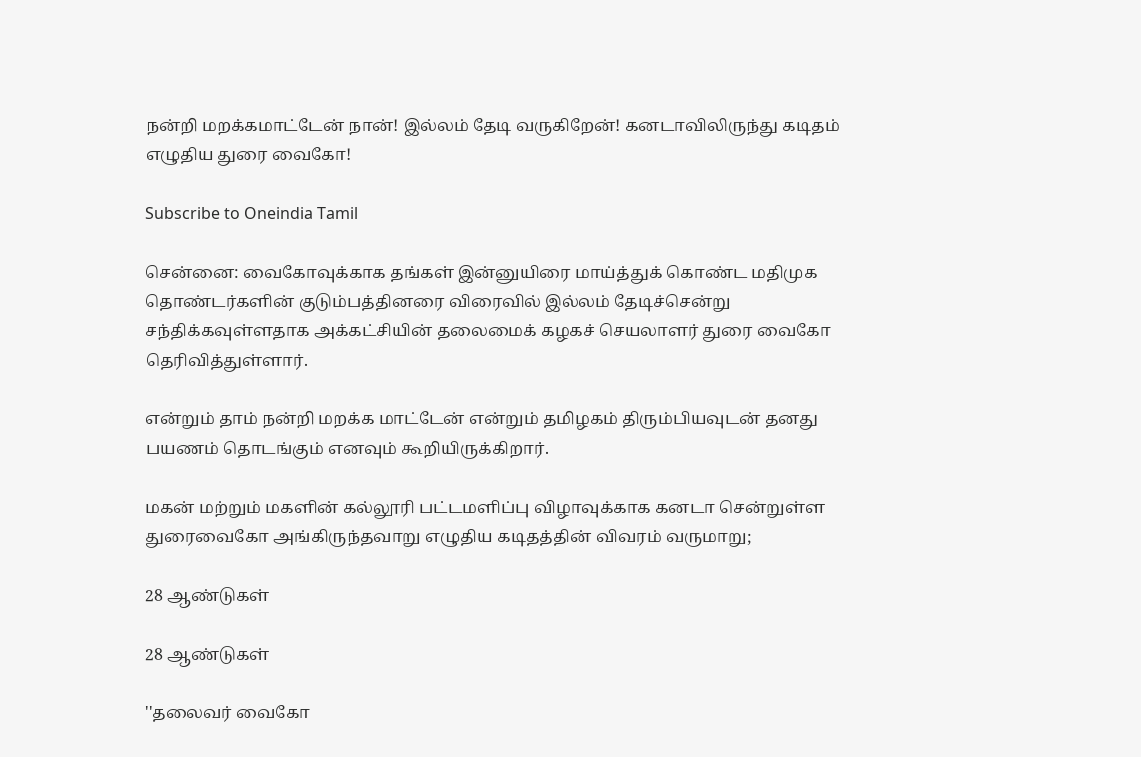நன்றி மறக்கமாட்டேன் நான்! இல்லம் தேடி வருகிறேன்! கனடாவிலிருந்து கடிதம் எழுதிய துரை வைகோ!

Subscribe to Oneindia Tamil

சென்னை: வைகோவுக்காக தங்கள் இன்னுயிரை மாய்த்துக் கொண்ட மதிமுக தொண்டர்களின் குடும்பத்தினரை விரைவில் இல்லம் தேடிச்சென்று சந்திக்கவுள்ளதாக அக்கட்சியின் தலைமைக் கழகச் செயலாளர் துரை வைகோ தெரிவித்துள்ளார்.

என்றும் தாம் நன்றி மறக்க மாட்டேன் என்றும் தமிழகம் திரும்பியவுடன் தனது பயணம் தொடங்கும் எனவும் கூறியிருக்கிறார்.

மகன் மற்றும் மகளின் கல்லூரி பட்டமளிப்பு விழாவுக்காக கனடா சென்றுள்ள துரைவைகோ அங்கிருந்தவாறு எழுதிய கடிதத்தின் விவரம் வருமாறு;

28 ஆண்டுகள்

28 ஆண்டுகள்

''தலைவர் வைகோ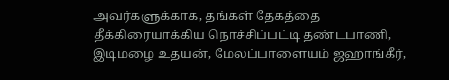அவர்களுக்காக, தங்கள் தேகத்தை தீக்கிரையாக்கிய நொச்சிப்பட்டி தண்டபாணி, இடிமழை உதயன், மேலப்பாளையம் ஜஹாங்கீர்,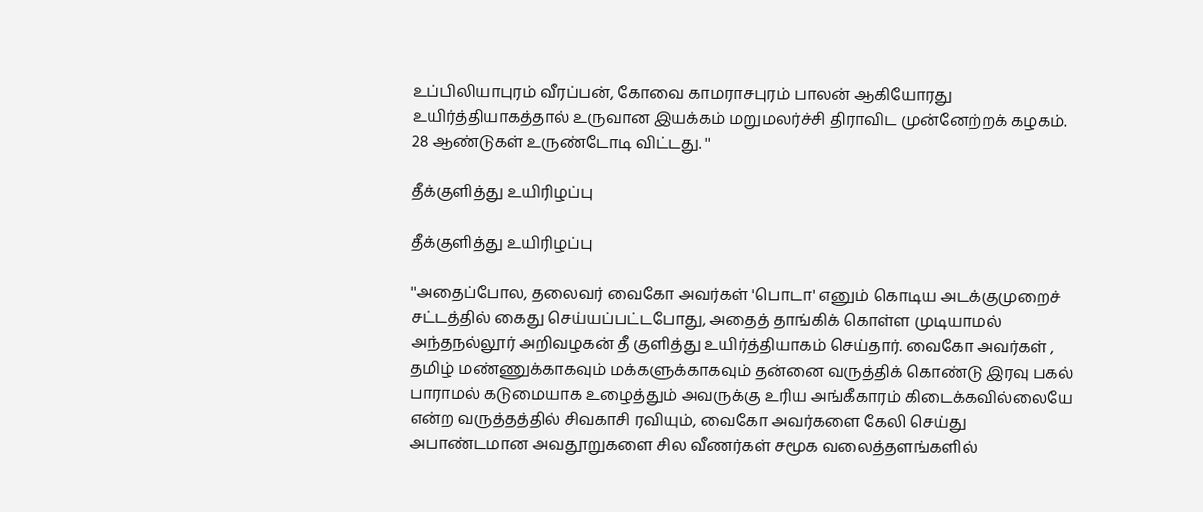உப்பிலியாபுரம் வீரப்பன், கோவை காமராசபுரம் பாலன் ஆகியோரது உயிர்த்தியாகத்தால் உருவான இயக்கம் மறுமலர்ச்சி திராவிட முன்னேற்றக் கழகம். 28 ஆண்டுகள் உருண்டோடி விட்டது. ''

தீக்குளித்து உயிரிழப்பு

தீக்குளித்து உயிரிழப்பு

''அதைப்போல, தலைவர் வைகோ அவர்கள் 'பொடா' எனும் கொடிய அடக்குமுறைச் சட்டத்தில் கைது செய்யப்பட்டபோது, அதைத் தாங்கிக் கொள்ள முடியாமல் அந்தநல்லூர் அறிவழகன் தீ குளித்து உயிர்த்தியாகம் செய்தார். வைகோ அவர்கள் , தமிழ் மண்ணுக்காகவும் மக்களுக்காகவும் தன்னை வருத்திக் கொண்டு இரவு பகல் பாராமல் கடுமையாக உழைத்தும் அவருக்கு உரிய அங்கீகாரம் கிடைக்கவில்லையே என்ற வருத்தத்தில் சிவகாசி ரவியும், வைகோ அவர்களை கேலி செய்து அபாண்டமான அவதூறுகளை சில வீணர்கள் சமூக வலைத்தளங்களில்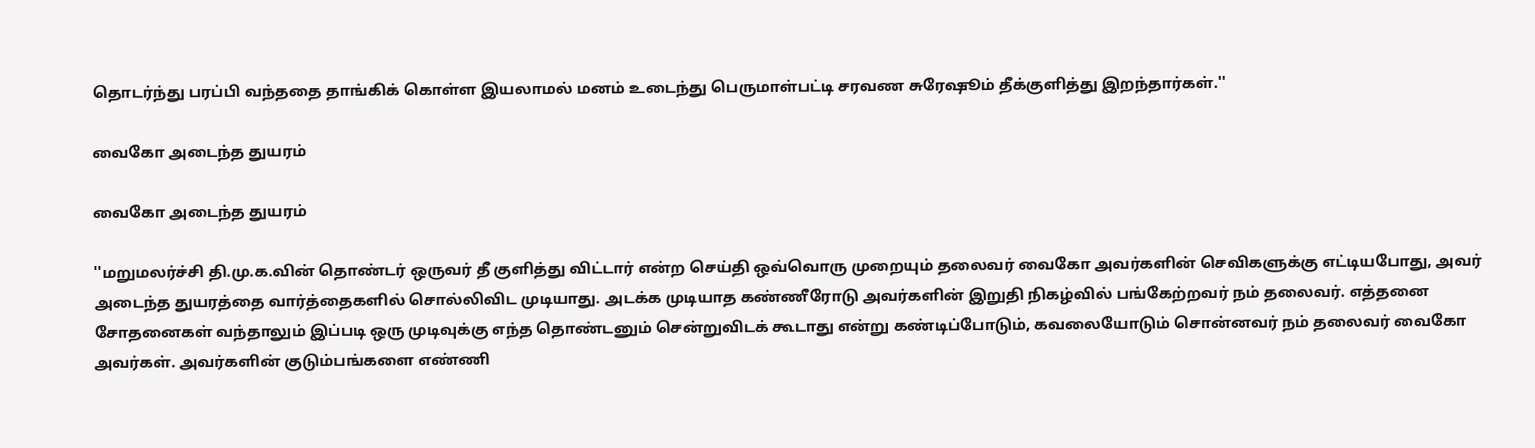தொடர்ந்து பரப்பி வந்ததை தாங்கிக் கொள்ள இயலாமல் மனம் உடைந்து பெருமாள்பட்டி சரவண சுரேஷூம் தீக்குளித்து இறந்தார்கள்.''

வைகோ அடைந்த துயரம்

வைகோ அடைந்த துயரம்

''மறுமலர்ச்சி தி.மு.க.வின் தொண்டர் ஒருவர் தீ குளித்து விட்டார் என்ற செய்தி ஒவ்வொரு முறையும் தலைவர் வைகோ அவர்களின் செவிகளுக்கு எட்டியபோது, அவர் அடைந்த துயரத்தை வார்த்தைகளில் சொல்லிவிட முடியாது. அடக்க முடியாத கண்ணீரோடு அவர்களின் இறுதி நிகழ்வில் பங்கேற்றவர் நம் தலைவர். எத்தனை சோதனைகள் வந்தாலும் இப்படி ஒரு முடிவுக்கு எந்த தொண்டனும் சென்றுவிடக் கூடாது என்று கண்டிப்போடும், கவலையோடும் சொன்னவர் நம் தலைவர் வைகோ அவர்கள். அவர்களின் குடும்பங்களை எண்ணி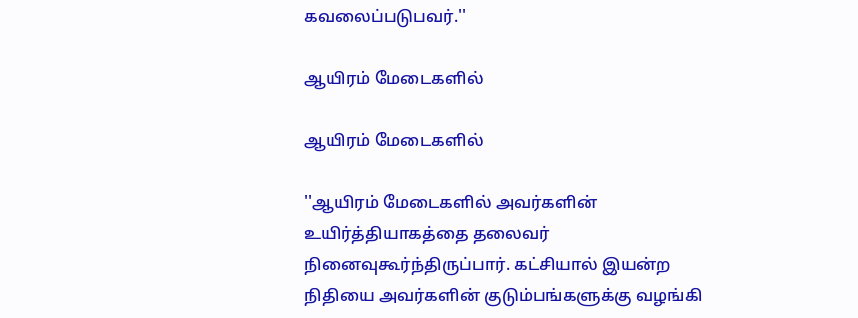கவலைப்படுபவர்.''

ஆயிரம் மேடைகளில்

ஆயிரம் மேடைகளில்

''ஆயிரம் மேடைகளில் அவர்களின் உயிர்த்தியாகத்தை தலைவர் நினைவுகூர்ந்திருப்பார். கட்சியால் இயன்ற நிதியை அவர்களின் குடும்பங்களுக்கு வழங்கி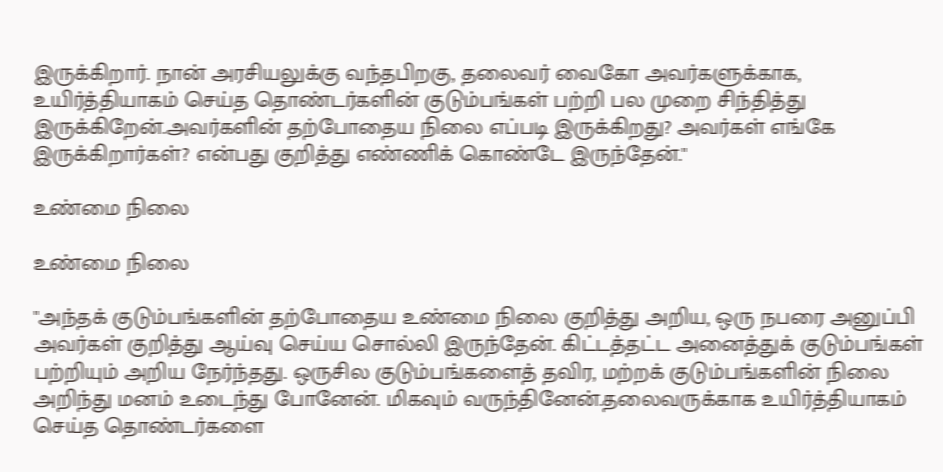இருக்கிறார். நான் அரசியலுக்கு வந்தபிறகு, தலைவர் வைகோ அவர்களுக்காக, உயிர்த்தியாகம் செய்த தொண்டர்களின் குடும்பங்கள் பற்றி பல முறை சிந்தித்து இருக்கிறேன்.அவர்களின் தற்போதைய நிலை எப்படி இருக்கிறது? அவர்கள் எங்கே இருக்கிறார்கள்? என்பது குறித்து எண்ணிக் கொண்டே இருந்தேன்.''

உண்மை நிலை

உண்மை நிலை

''அந்தக் குடும்பங்களின் தற்போதைய உண்மை நிலை குறித்து அறிய, ஒரு நபரை அனுப்பி அவர்கள் குறித்து ஆய்வு செய்ய சொல்லி இருந்தேன். கிட்டத்தட்ட அனைத்துக் குடும்பங்கள் பற்றியும் அறிய நேர்ந்தது. ஒருசில குடும்பங்களைத் தவிர, மற்றக் குடும்பங்களின் நிலை அறிந்து மனம் உடைந்து போனேன். மிகவும் வருந்தினேன்.தலைவருக்காக உயிர்த்தியாகம் செய்த தொண்டர்களை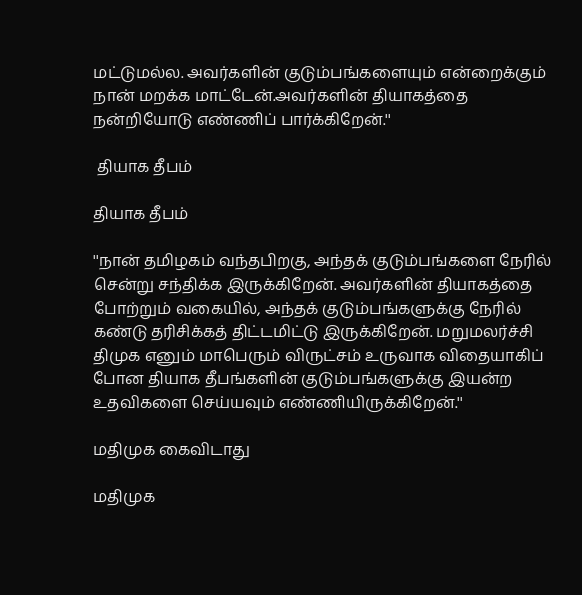மட்டுமல்ல. அவர்களின் குடும்பங்களையும் என்றைக்கும் நான் மறக்க மாட்டேன்.அவர்களின் தியாகத்தை நன்றியோடு எண்ணிப் பார்க்கிறேன்.''

 தியாக தீபம்

தியாக தீபம்

''நான் தமிழகம் வந்தபிறகு, அந்தக் குடும்பங்களை நேரில் சென்று சந்திக்க இருக்கிறேன். அவர்களின் தியாகத்தை போற்றும் வகையில், அந்தக் குடும்பங்களுக்கு நேரில் கண்டு தரிசிக்கத் திட்டமிட்டு இருக்கிறேன். மறுமலர்ச்சி திமுக எனும் மாபெரும் விருட்சம் உருவாக விதையாகிப் போன தியாக தீபங்களின் குடும்பங்களுக்கு இயன்ற உதவிகளை செய்யவும் எண்ணியிருக்கிறேன்.''

மதிமுக கைவிடாது

மதிமுக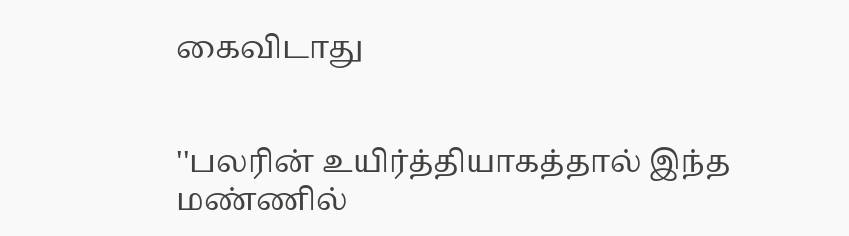கைவிடாது


''பலரின் உயிர்த்தியாகத்தால் இந்த மண்ணில்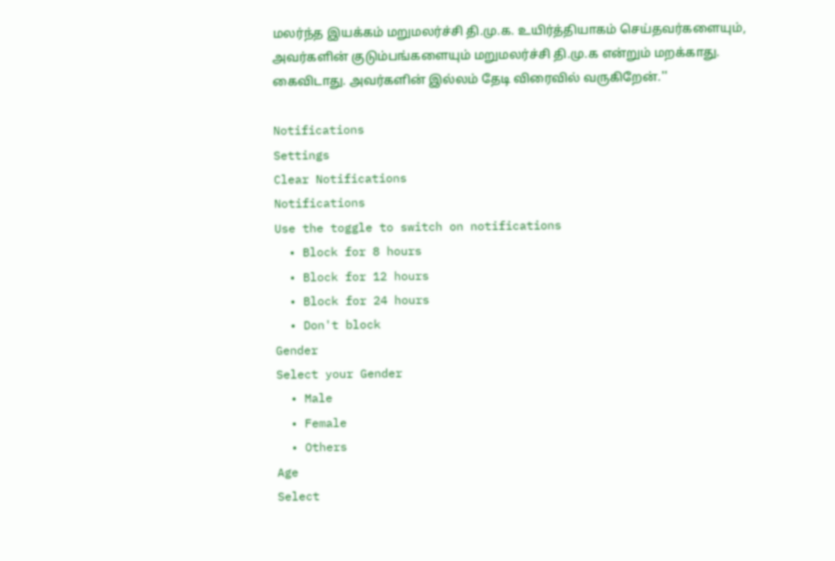மலர்ந்த இயக்கம் மறுமலர்ச்சி தி.மு.க. உயிர்த்தியாகம் செய்தவர்களையும், அவர்களின் குடும்பங்களையும் மறுமலர்ச்சி தி.மு.க என்றும் மறக்காது. கைவிடாது. அவர்களின் இல்லம் தேடி விரைவில் வருகிறேன்.''

Notifications
Settings
Clear Notifications
Notifications
Use the toggle to switch on notifications
  • Block for 8 hours
  • Block for 12 hours
  • Block for 24 hours
  • Don't block
Gender
Select your Gender
  • Male
  • Female
  • Others
Age
Select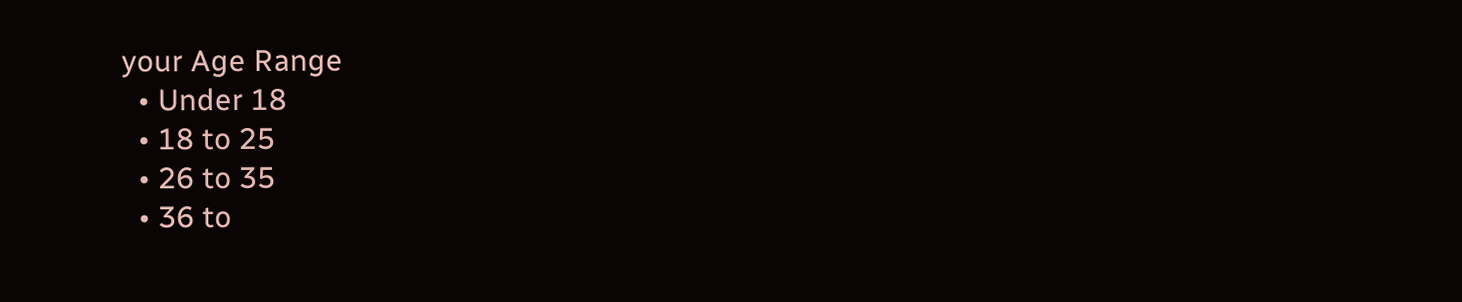your Age Range
  • Under 18
  • 18 to 25
  • 26 to 35
  • 36 to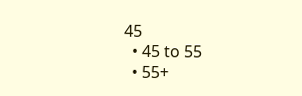45
  • 45 to 55
  • 55+